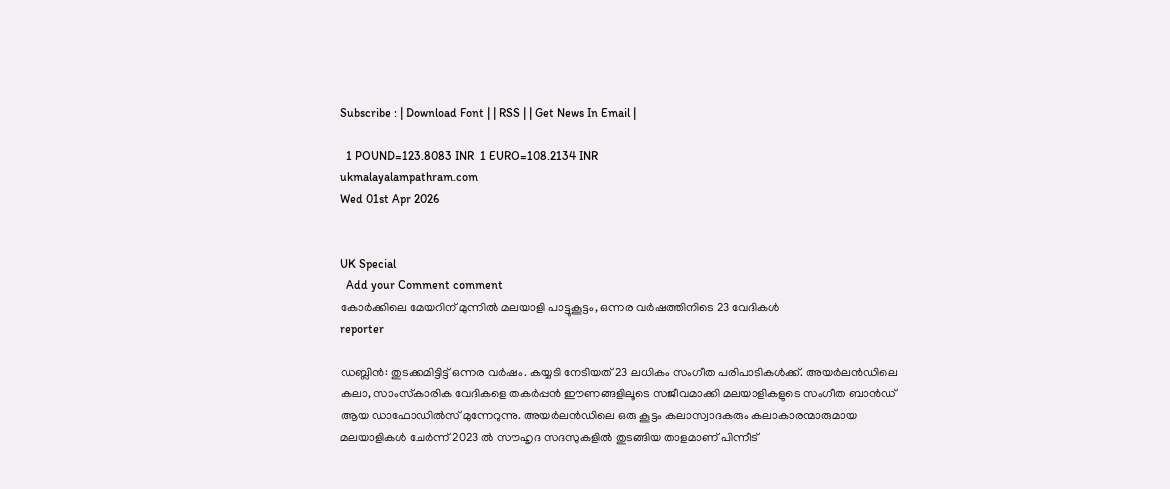Subscribe : | Download Font | | RSS | | Get News In Email |

  1 POUND=123.8083 INR  1 EURO=108.2134 INR
ukmalayalampathram.com
Wed 01st Apr 2026


UK Special
  Add your Comment comment
കോര്‍ക്കിലെ മേയറിന് മുന്നില്‍ മലയാളി പാട്ടുകൂട്ടം, ഒന്നര വര്‍ഷത്തിനിടെ 23 വേദികള്‍
reporter

ഡബ്ലിന്‍: തുടക്കമിട്ടിട്ട് ഒന്നര വര്‍ഷം. കയ്യടി നേടിയത് 23 ലധികം സംഗീത പരിപാടികള്‍ക്ക്. അയര്‍ലന്‍ഡിലെ കലാ, സാംസ്‌കാരിക വേദികളെ തകര്‍പ്പന്‍ ഈണങ്ങളിലൂടെ സജീവമാക്കി മലയാളികളുടെ സംഗീത ബാന്‍ഡ് ആയ ഡാഫോഡില്‍സ് മുന്നേറുന്നു. അയര്‍ലന്‍ഡിലെ ഒരു കൂട്ടം കലാസ്വാദകരും കലാകാരന്മാരുമായ മലയാളികള്‍ ചേര്‍ന്ന് 2023 ല്‍ സൗഹൃദ സദസുകളില്‍ തുടങ്ങിയ താളമാണ് പിന്നീട്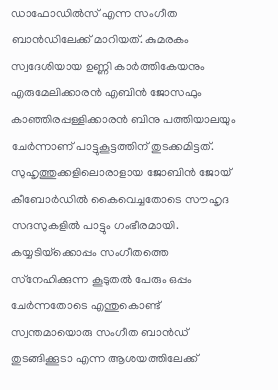ഡാഫോഡില്‍സ് എന്ന സംഗീത ബാന്‍ഡിലേക്ക് മാറിയത്. കുമരകം സ്വദേശിയായ ഉണ്ണി കാര്‍ത്തികേയനും എരുമേലിക്കാരന്‍ എബിന്‍ ജോസഫും കാഞ്ഞിരപ്പള്ളിക്കാരന്‍ ബിനു പത്തിയാലയും ചേര്‍ന്നാണ് പാട്ടുകൂട്ടത്തിന് തുടക്കമിട്ടത്. സുഹൃത്തുക്കളിലൊരാളായ ജോബിന്‍ ജോയ് കീബോര്‍ഡില്‍ കൈവെച്ചതോടെ സൗഹൃദ സദസുകളില്‍ പാട്ടും ഗംഭീരമായി. കയ്യടിയ്‌ക്കൊപ്പം സംഗീതത്തെ സ്‌നേഹിക്കുന്ന കൂടുതല്‍ പേരും ഒപ്പം ചേര്‍ന്നതോടെ എന്തുകൊണ്ട് സ്വന്തമായൊരു സംഗീത ബാന്‍ഡ് തുടങ്ങിക്കൂടാ എന്ന ആശയത്തിലേക്ക്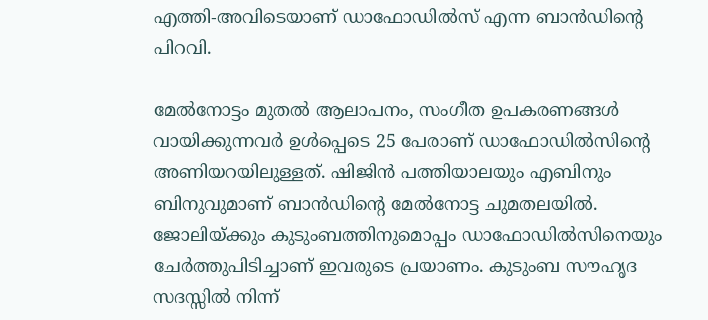എത്തി-അവിടെയാണ് ഡാഫോഡില്‍സ് എന്ന ബാന്‍ഡിന്റെ പിറവി.

മേല്‍നോട്ടം മുതല്‍ ആലാപനം, സംഗീത ഉപകരണങ്ങള്‍ വായിക്കുന്നവര്‍ ഉള്‍പ്പെടെ 25 പേരാണ് ഡാഫോഡില്‍സിന്റെ അണിയറയിലുള്ളത്. ഷിജിന്‍ പത്തിയാലയും എബിനും ബിനുവുമാണ് ബാന്‍ഡിന്റെ മേല്‍നോട്ട ചുമതലയില്‍. ജോലിയ്ക്കും കുടുംബത്തിനുമൊപ്പം ഡാഫോഡില്‍സിനെയും ചേര്‍ത്തുപിടിച്ചാണ് ഇവരുടെ പ്രയാണം. കുടുംബ സൗഹൃദ സദസ്സില്‍ നിന്ന്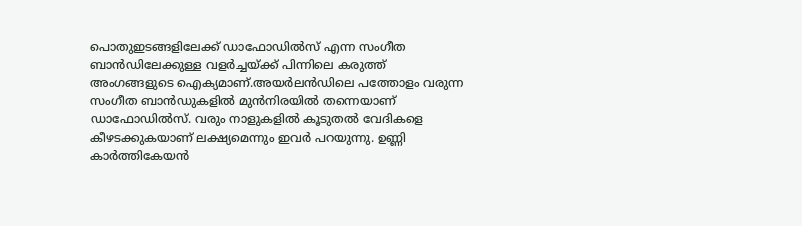പൊതുഇടങ്ങളിലേക്ക് ഡാഫോഡില്‍സ് എന്ന സംഗീത ബാന്‍ഡിലേക്കുള്ള വളര്‍ച്ചയ്ക്ക് പിന്നിലെ കരുത്ത് അംഗങ്ങളുടെ ഐക്യമാണ്.അയര്‍ലന്‍ഡിലെ പത്തോളം വരുന്ന സംഗീത ബാന്‍ഡുകളില്‍ മുന്‍നിരയില്‍ തന്നെയാണ് ഡാഫോഡില്‍സ്. വരും നാളുകളില്‍ കൂടുതല്‍ വേദികളെ കീഴടക്കുകയാണ് ലക്ഷ്യമെന്നും ഇവര്‍ പറയുന്നു. ഉണ്ണി കാര്‍ത്തികേയന്‍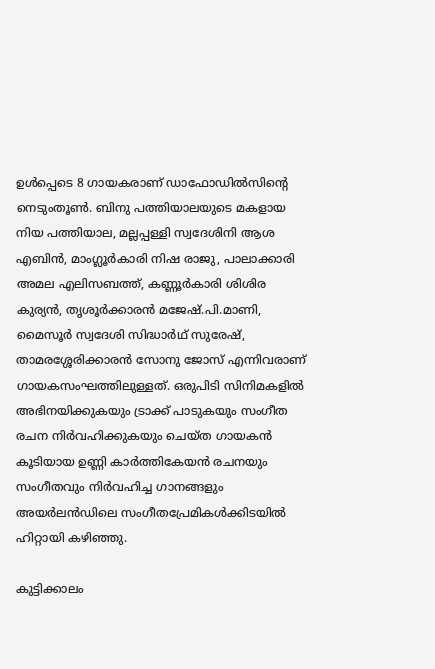ഉള്‍പ്പെടെ 8 ഗായകരാണ് ഡാഫോഡില്‍സിന്റെ നെടുംതൂണ്‍. ബിനു പത്തിയാലയുടെ മകളായ നിയ പത്തിയാല, മല്ലപ്പള്ളി സ്വദേശിനി ആശ എബിന്‍, മാംഗ്ലൂര്‍കാരി നിഷ രാജു, പാലാക്കാരി അമല എലിസബത്ത്, കണ്ണൂര്‍കാരി ശിശിര കുര്യന്‍, തൃശൂര്‍ക്കാരന്‍ മജേഷ്.പി.മാണി, മൈസൂര്‍ സ്വദേശി സിദ്ധാര്‍ഥ് സുരേഷ്, താമരശ്ശേരിക്കാരന്‍ സോനു ജോസ് എന്നിവരാണ് ഗായകസംഘത്തിലുള്ളത്. ഒരുപിടി സിനിമകളില്‍ അഭിനയിക്കുകയും ട്രാക്ക് പാടുകയും സംഗീത രചന നിര്‍വഹിക്കുകയും ചെയ്ത ഗായകന്‍ കൂടിയായ ഉണ്ണി കാര്‍ത്തികേയന്‍ രചനയും സംഗീതവും നിര്‍വഹിച്ച ഗാനങ്ങളും അയര്‍ലന്‍ഡിലെ സംഗീതപ്രേമികള്‍ക്കിടയില്‍ ഹിറ്റായി കഴിഞ്ഞു.

കുട്ടിക്കാലം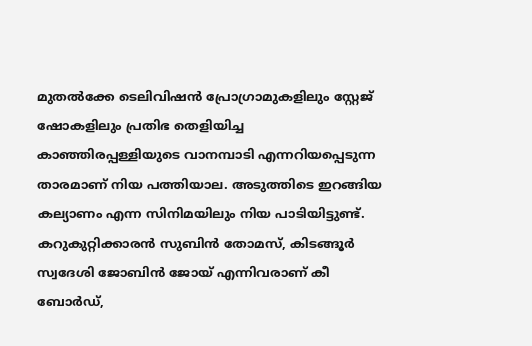മുതല്‍ക്കേ ടെലിവിഷന്‍ പ്രോഗ്രാമുകളിലും സ്റ്റേജ് ഷോകളിലും പ്രതിഭ തെളിയിച്ച കാഞ്ഞിരപ്പള്ളിയുടെ വാനമ്പാടി എന്നറിയപ്പെടുന്ന താരമാണ് നിയ പത്തിയാല. അടുത്തിടെ ഇറങ്ങിയ കല്യാണം എന്ന സിനിമയിലും നിയ പാടിയിട്ടുണ്ട്. കറുകുറ്റിക്കാരന്‍ സുബിന്‍ തോമസ്, കിടങ്ങൂര്‍ സ്വദേശി ജോബിന്‍ ജോയ് എന്നിവരാണ് കീ ബോര്‍ഡ്,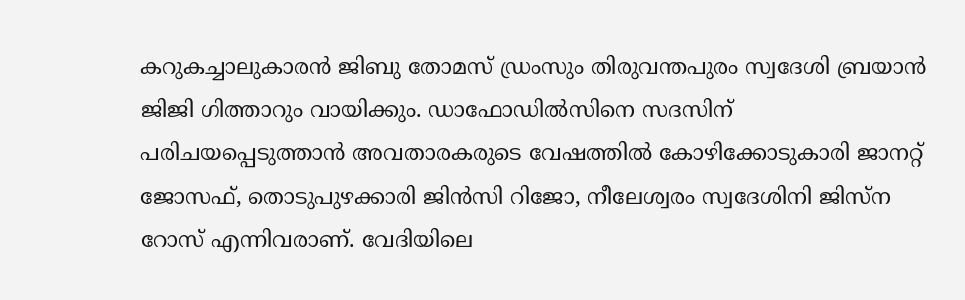കറുകച്ചാലുകാരന്‍ ജിബു തോമസ് ഡ്രംസും തിരുവന്തപുരം സ്വദേശി ബ്രയാന്‍ ജിജി ഗിത്താറും വായിക്കും. ഡാഫോഡില്‍സിനെ സദസിന് പരിചയപ്പെടുത്താന്‍ അവതാരകരുടെ വേഷത്തില്‍ കോഴിക്കോടുകാരി ജാനറ്റ് ജോസഫ്, തൊടുപുഴക്കാരി ജിന്‍സി റിജോ, നീലേശ്വരം സ്വദേശിനി ജിസ്‌ന റോസ് എന്നിവരാണ്. വേദിയിലെ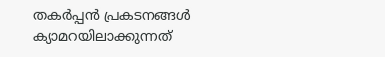തകര്‍പ്പന്‍ പ്രകടനങ്ങള്‍ ക്യാമറയിലാക്കുന്നത്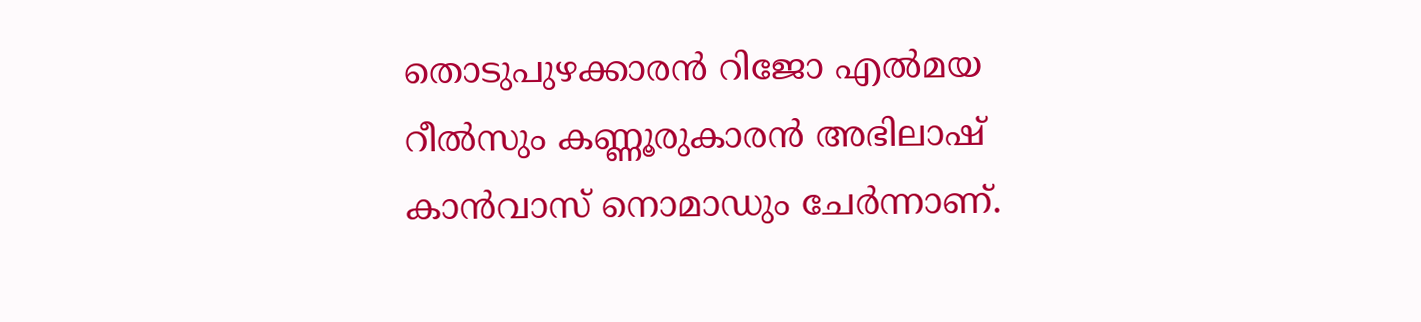തൊടുപുഴക്കാരന്‍ റിജോ എല്‍മയ റീല്‍സും കണ്ണൂരുകാരന്‍ അഭിലാഷ് കാന്‍വാസ് നൊമാഡും ചേര്‍ന്നാണ്.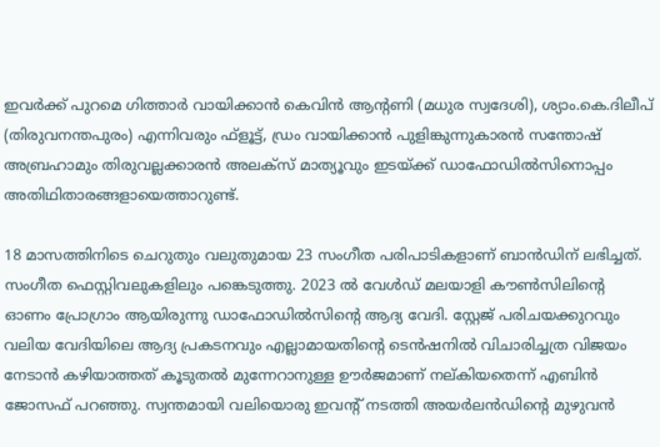ഇവര്‍ക്ക് പുറമെ ഗിത്താര്‍ വായിക്കാന്‍ കെവിന്‍ ആന്റണി (മധുര സ്വദേശി), ശ്യാം.കെ.ദിലീപ് (തിരുവനന്തപുരം) എന്നിവരും ഫ്‌ളൂട്ട്, ഡ്രം വായിക്കാന്‍ പുളിങ്കുന്നുകാരന്‍ സന്തോഷ് അബ്രഹാമും തിരുവല്ലക്കാരന്‍ അലക്‌സ് മാത്യൂവും ഇടയ്ക്ക് ഡാഫോഡില്‍സിനൊപ്പം അതിഥിതാരങ്ങളായെത്താറുണ്ട്.

18 മാസത്തിനിടെ ചെറുതും വലുതുമായ 23 സംഗീത പരിപാടികളാണ് ബാന്‍ഡിന് ലഭിച്ചത്. സംഗീത ഫെസ്റ്റിവലുകളിലും പങ്കെടുത്തു. 2023 ല്‍ വേള്‍ഡ് മലയാളി കൗണ്‍സിലിന്റെ ഓണം പ്രോഗ്രാം ആയിരുന്നു ഡാഫോഡില്‍സിന്റെ ആദ്യ വേദി. സ്റ്റേജ് പരിചയക്കുറവും വലിയ വേദിയിലെ ആദ്യ പ്രകടനവും എല്ലാമായതിന്റെ ടെന്‍ഷനില്‍ വിചാരിച്ചത്ര വിജയം നേടാന്‍ കഴിയാത്തത് കൂടുതല്‍ മുന്നേറാനുള്ള ഊര്‍ജമാണ് നല്കിയതെന്ന് എബിന്‍ ജോസഫ് പറഞ്ഞു. സ്വന്തമായി വലിയൊരു ഇവന്റ് നടത്തി അയര്‍ലന്‍ഡിന്റെ മുഴുവന്‍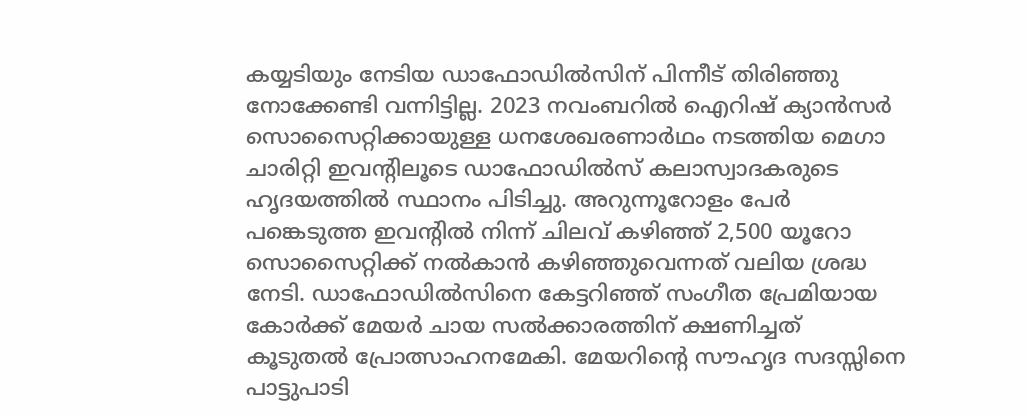കയ്യടിയും നേടിയ ഡാഫോഡില്‍സിന് പിന്നീട് തിരിഞ്ഞു നോക്കേണ്ടി വന്നിട്ടില്ല. 2023 നവംബറില്‍ ഐറിഷ് ക്യാന്‍സര്‍ സൊസൈറ്റിക്കായുള്ള ധനശേഖരണാര്‍ഥം നടത്തിയ മെഗാ ചാരിറ്റി ഇവന്റിലൂടെ ഡാഫോഡില്‍സ് കലാസ്വാദകരുടെ ഹൃദയത്തില്‍ സ്ഥാനം പിടിച്ചു. അറുന്നൂറോളം പേര്‍ പങ്കെടുത്ത ഇവന്റില്‍ നിന്ന് ചിലവ് കഴിഞ്ഞ് 2,500 യൂറോ സൊസൈറ്റിക്ക് നല്‍കാന്‍ കഴിഞ്ഞുവെന്നത് വലിയ ശ്രദ്ധ നേടി. ഡാഫോഡില്‍സിനെ കേട്ടറിഞ്ഞ് സംഗീത പ്രേമിയായ കോര്‍ക്ക് മേയര്‍ ചായ സല്‍ക്കാരത്തിന് ക്ഷണിച്ചത് കൂടുതല്‍ പ്രോത്സാഹനമേകി. മേയറിന്റെ സൗഹൃദ സദസ്സിനെ പാട്ടുപാടി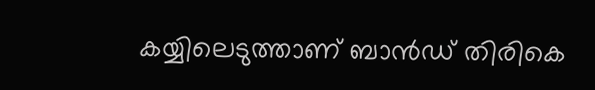കയ്യിലെടുത്താണ് ബാന്‍ഡ് തിരികെ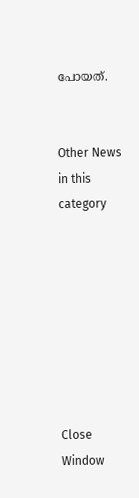പോയത്.


Other News in this category








Close Window